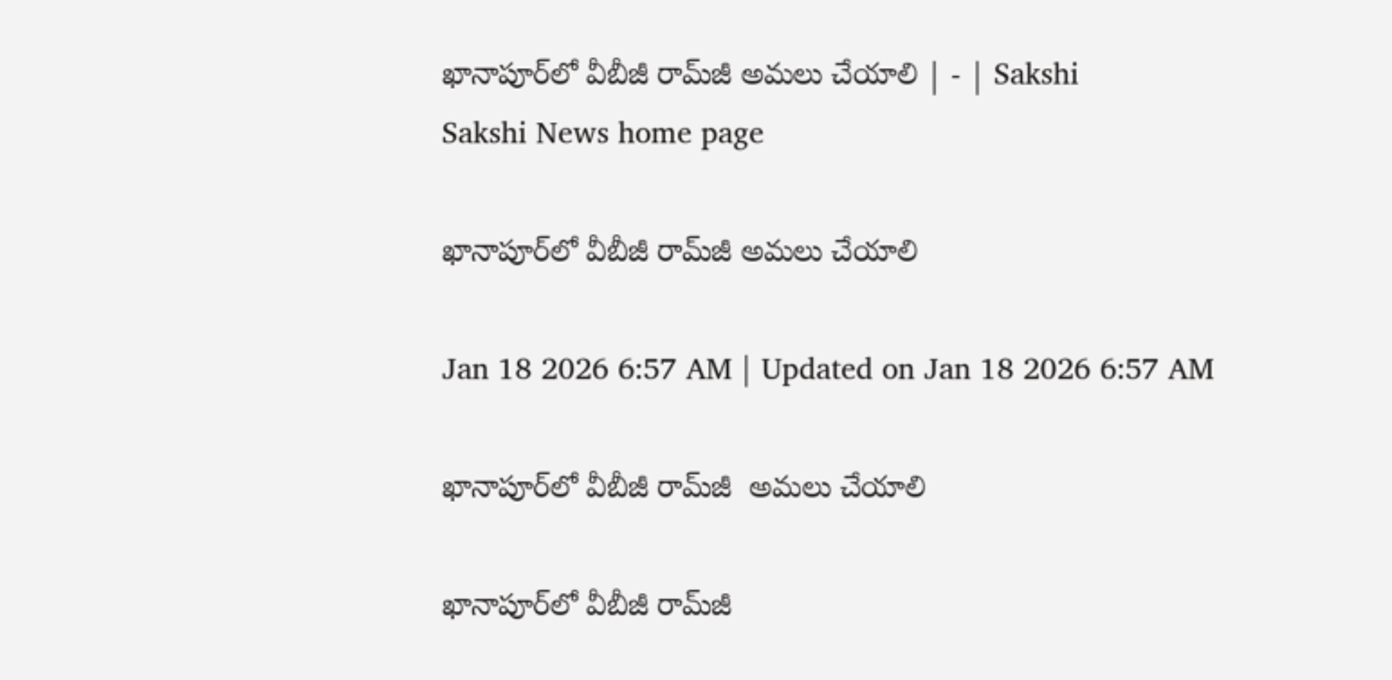ఖానాపూర్‌లో వీబీజీ రామ్‌జీ అమలు చేయాలి | - | Sakshi
Sakshi News home page

ఖానాపూర్‌లో వీబీజీ రామ్‌జీ అమలు చేయాలి

Jan 18 2026 6:57 AM | Updated on Jan 18 2026 6:57 AM

ఖానాపూర్‌లో వీబీజీ రామ్‌జీ  అమలు చేయాలి

ఖానాపూర్‌లో వీబీజీ రామ్‌జీ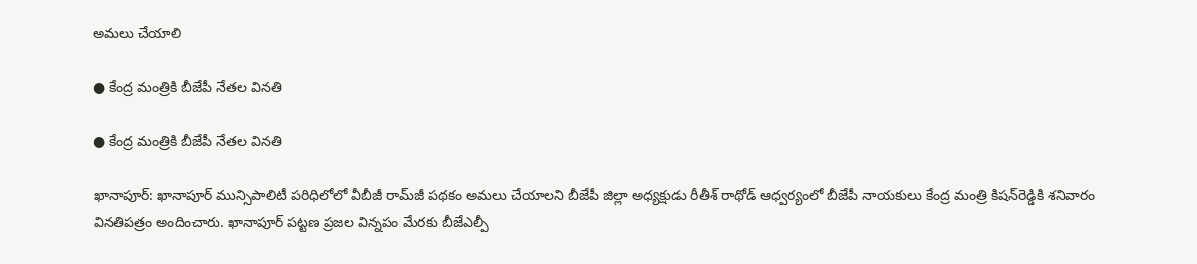అమలు చేయాలి

● కేంద్ర మంత్రికి బీజేపీ నేతల వినతి

● కేంద్ర మంత్రికి బీజేపీ నేతల వినతి

ఖానాపూర్‌: ఖానాపూర్‌ మున్సిపాలిటీ పరిధిలోలో వీబీజీ రామ్‌జీ పథకం అమలు చేయాలని బీజేపీ జిల్లా అధ్యక్షుడు రీతీశ్‌ రాథోడ్‌ ఆధ్వర్యంలో బీజేపీ నాయకులు కేంద్ర మంత్రి కిషన్‌రెడ్డికి శనివారం వినతిపత్రం అందించారు. ఖానాపూర్‌ పట్టణ ప్రజల విన్నపం మేరకు బీజేఎల్పీ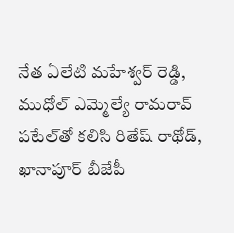నేత ఏలేటి మహేశ్వర్‌ రెడ్డి, ముధోల్‌ ఎమ్మెల్యే రామరావ్‌ పటేల్‌తో కలిసి రితేష్‌ రాథోడ్‌, ఖానాపూర్‌ బీజేపీ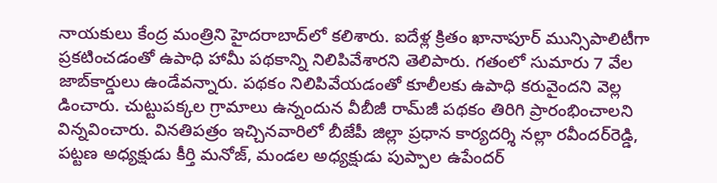నాయకులు కేంద్ర మంత్రిని హైదరాబాద్‌లో కలిశారు. ఐదేళ్ల క్రితం ఖానాపూర్‌ మున్సిపాలిటీగా ప్రకటించడంతో ఉపాధి హామీ పథకాన్ని నిలిపివేశారని తెలిపారు. గతంలో సుమారు 7 వేల జాబ్‌కార్డులు ఉండేవన్నారు. పథకం నిలిపివేయడంతో కూలీలకు ఉపాధి కరువైందని వెల్ల డించారు. చుట్టుపక్కల గ్రామాలు ఉన్నందున వీబీజీ రామ్‌జీ పథకం తిరిగి ప్రారంభించాలని విన్నవించారు. వినతిపత్రం ఇచ్చినవారిలో బీజేపీ జిల్లా ప్రధాన కార్యదర్శి నల్లా రవీందర్‌రెడ్డి, పట్టణ అధ్యక్షుడు కీర్తి మనోజ్‌, మండల అధ్యక్షుడు పుప్పాల ఉపేందర్‌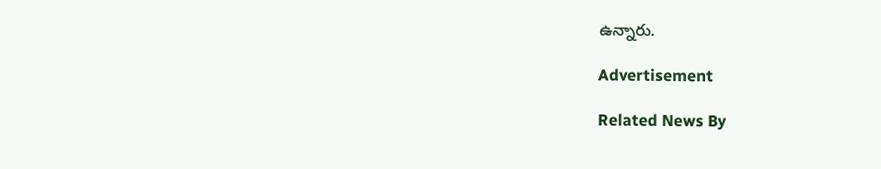ఉన్నారు.

Advertisement

Related News By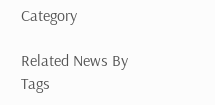Category

Related News By Tags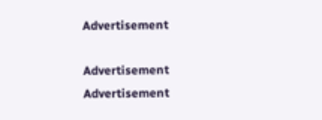Advertisement

Advertisement
Advertisement